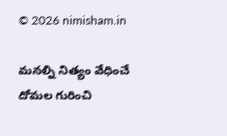© 2026 nimisham.in

మనల్ని నిత్యం వేధించే దోమల గురించి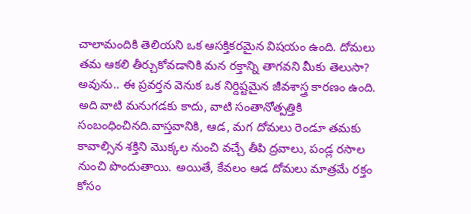చాలామందికి తెలియని ఒక ఆసక్తికరమైన విషయం ఉంది. దోమలు తమ ఆకలి తీర్చుకోవడానికి మన రక్తాన్ని తాగవని మీకు తెలుసా? అవును.. ఈ ప్రవర్తన వెనుక ఒక నిర్దిష్టమైన జీవశాస్త్ర కారణం ఉంది. అది వాటి మనుగడకు కాదు, వాటి సంతానోత్పత్తికి సంబంధించినది.వాస్తవానికి, ఆడ, మగ దోమలు రెండూ తమకు కావాల్సిన శక్తిని మొక్కల నుంచి వచ్చే తీపి ద్రవాలు, పండ్ల రసాల నుంచి పొందుతాయి. అయితే, కేవలం ఆడ దోమలు మాత్రమే రక్తం కోసం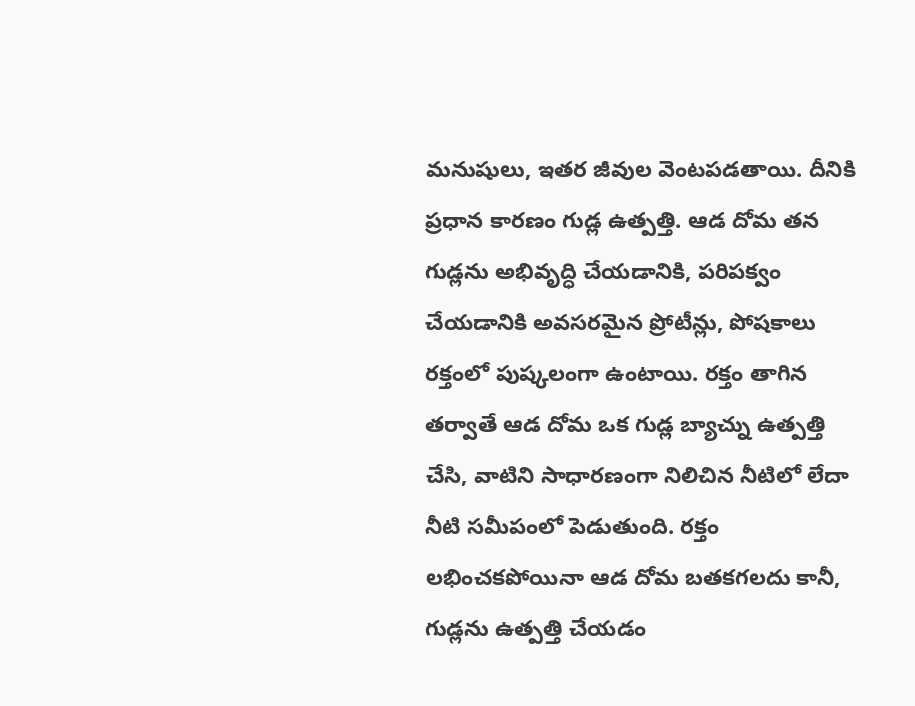మనుషులు, ఇతర జీవుల వెంటపడతాయి. దీనికి ప్రధాన కారణం గుడ్ల ఉత్పత్తి. ఆడ దోమ తన గుడ్లను అభివృద్ధి చేయడానికి, పరిపక్వం చేయడానికి అవసరమైన ప్రోటీన్లు, పోషకాలు రక్తంలో పుష్కలంగా ఉంటాయి. రక్తం తాగిన తర్వాతే ఆడ దోమ ఒక గుడ్ల బ్యాచ్ను ఉత్పత్తి చేసి, వాటిని సాధారణంగా నిలిచిన నీటిలో లేదా నీటి సమీపంలో పెడుతుంది. రక్తం లభించకపోయినా ఆడ దోమ బతకగలదు కానీ, గుడ్లను ఉత్పత్తి చేయడం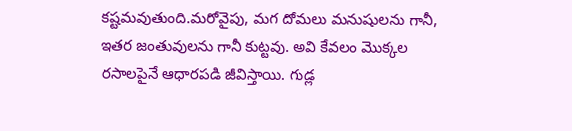కష్టమవుతుంది.మరోవైపు, మగ దోమలు మనుషులను గానీ, ఇతర జంతువులను గానీ కుట్టవు. అవి కేవలం మొక్కల రసాలపైనే ఆధారపడి జీవిస్తాయి. గుడ్ల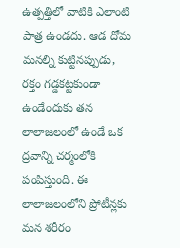ఉత్పత్తిలో వాటికి ఎలాంటి పాత్ర ఉండదు. ఆడ దోమ మనల్ని కుట్టినప్పుడు, రక్తం గడ్డకట్టకుండా ఉండేందుకు తన లాలాజలంలో ఉండే ఒక ద్రవాన్ని చర్మంలోకి పంపిస్తుంది. ఈ లాలాజలంలోని ప్రోటీన్లకు మన శరీరం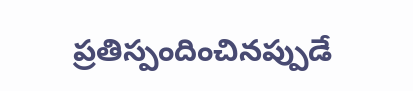ప్రతిస్పందించినప్పుడే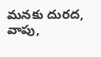మనకు దురద, వాపు,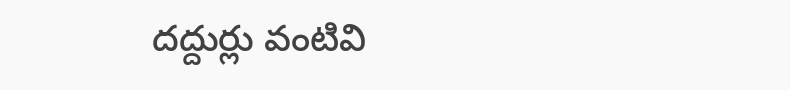దద్దుర్లు వంటివి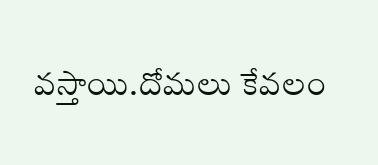వస్తాయి.దోమలు కేవలం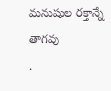మనుషుల రక్తాన్నే తాగవు
.